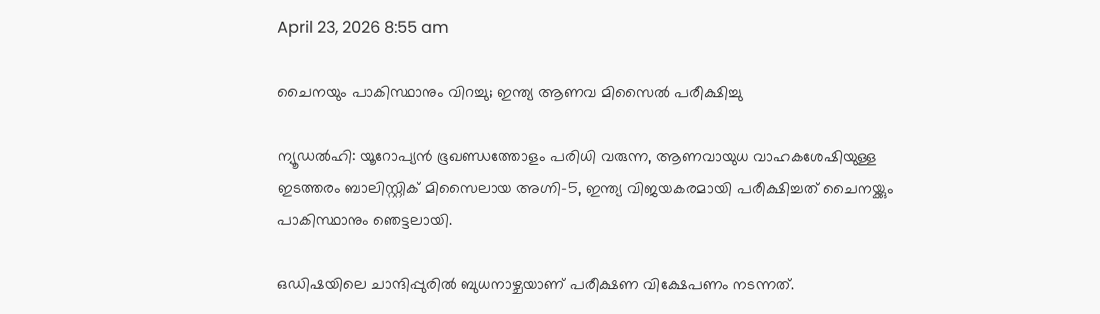April 23, 2026 8:55 am

ചൈനയും പാകിസ്ഥാനും വിറച്ചു; ഇന്ത്യ ആണവ മിസൈൽ പരീക്ഷിച്ചു

ന്യൂഡല്‍ഹി: യൂറോപ്യന്‍ ഭൂഖണ്ഡത്തോളം പരിധി വരുന്ന, ആണവായുധ വാഹകശേഷിയുള്ള ഇടത്തരം ബാലിസ്റ്റിക് മിസൈലായ അഗ്നി-5, ഇന്ത്യ വിജയകരമായി പരീക്ഷിച്ചത് ചൈനയ്ക്കും പാകിസ്ഥാനും ഞെട്ടലായി.

ഒഡിഷയിലെ ചാന്ദിപ്പുരിൽ ബുധനാഴ്ചയാണ് പരീക്ഷണ വിക്ഷേപണം നടന്നത്.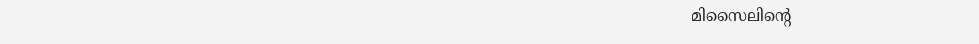മിസൈലിൻ്റെ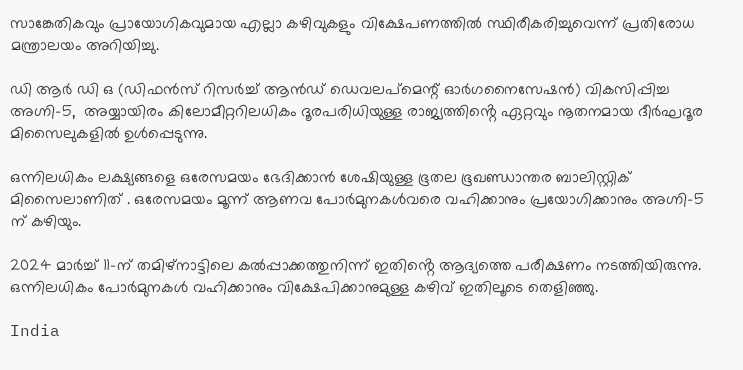സാങ്കേതികവും പ്രായോഗികവുമായ എല്ലാ കഴിവുകളും വിക്ഷേപണത്തില്‍ സ്ഥിരീകരിച്ചുവെന്ന് പ്രതിരോധ മന്ത്രാലയം അറിയിച്ചു.

ഡി ആർ ഡി ഒ (ഡിഫന്‍സ് റിസര്‍ച്ച് ആന്‍ഡ് ഡെവലപ്‌മെന്റ് ഓര്‍ഗനൈസേഷന്‍) വികസിപ്പിച്ച അഗ്നി-5,  അയ്യായിരം കിലോമീറ്ററിലധികം ദൂരപരിധിയുള്ള രാജ്യത്തിൻ്റെ ഏറ്റവും നൂതനമായ ദീര്‍ഘദൂര മിസൈലുകളിൽ ഉൾപ്പെടുന്നു.

ഒന്നിലധികം ലക്ഷ്യങ്ങളെ ഒരേസമയം ഭേദിക്കാന്‍ ശേഷിയുള്ള ഭൂതല ഭൂഖണ്ഡാന്തര ബാലിസ്റ്റിക് മിസൈലാണിത് . ഒരേസമയം മൂന്ന് ആണവ പോര്‍മുനകള്‍വരെ വഹിക്കാനും പ്രയോഗിക്കാനും അഗ്നി-5 ന് കഴിയും.

2024 മാര്‍ച്ച് 11-ന് തമിഴ്‌നാട്ടിലെ കല്‍പ്പാക്കത്തുനിന്ന് ഇതിൻ്റെ ആദ്യത്തെ പരീക്ഷണം നടത്തിയിരുന്നു. ഒന്നിലധികം പോര്‍മുനകള്‍ വഹിക്കാനും വിക്ഷേപിക്കാനുമുള്ള കഴിവ് ഇതിലൂടെ തെളിഞ്ഞു.

India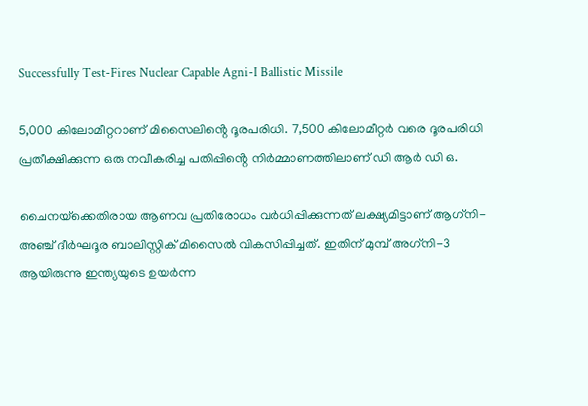Successfully Test-Fires Nuclear Capable Agni-I Ballistic Missile

5,000 കിലോമീറ്ററാണ് മിസൈലിൻ്റെ ദൂരപരിധി. 7,500 കിലോമീറ്റര്‍ വരെ ദൂരപരിധി പ്രതീക്ഷിക്കുന്ന ഒരു നവീകരിച്ച പതിപ്പിൻ്റെ നിര്‍മ്മാണത്തിലാണ് ഡി ആർ ഡി ഒ.

ചൈനയ്‌ക്കെതിരായ ആണവ പ്രതിരോധം വര്‍ധിപ്പിക്കുന്നത് ലക്ഷ്യമിട്ടാണ് ആഗ്‌നി-അഞ്ച് ദീര്‍ഘദൂര ബാലിസ്റ്റിക് മിസൈൽ വികസിപ്പിച്ചത്. ഇതിന് മുമ്പ് അഗ്‌നി-3 ആയിരുന്നു ഇന്ത്യയുടെ ഉയര്‍ന്ന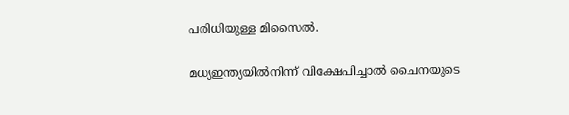പരിധിയുള്ള മിസൈല്‍.

മധ്യഇന്ത്യയില്‍നിന്ന് വിക്ഷേപിച്ചാല്‍ ചൈനയുടെ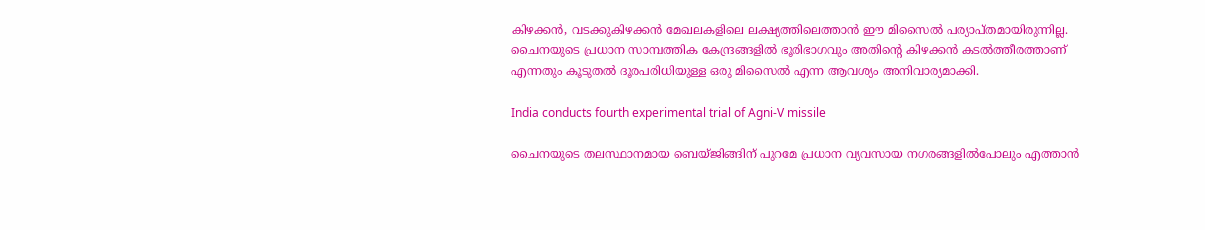കിഴക്കന്‍, വടക്കുകിഴക്കന്‍ മേഖലകളിലെ ലക്ഷ്യത്തിലെത്താന്‍ ഈ മിസൈല്‍ പര്യാപ്തമായിരുന്നില്ല. ചൈനയുടെ പ്രധാന സാമ്പത്തിക കേന്ദ്രങ്ങളില്‍ ഭൂരിഭാഗവും അതിൻ്റെ കിഴക്കന്‍ കടല്‍ത്തീരത്താണ് എന്നതും കൂടുതല്‍ ദൂരപരിധിയുള്ള ഒരു മിസൈല്‍ എന്ന ആവശ്യം അനിവാര്യമാക്കി.

India conducts fourth experimental trial of Agni-V missile

ചൈനയുടെ തലസ്ഥാനമായ ബെയ്ജിങ്ങിന് പുറമേ പ്രധാന വ്യവസായ നഗരങ്ങളില്‍പോലും എത്താന്‍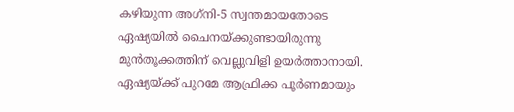കഴിയുന്ന അഗ്‌നി-5 സ്വന്തമായതോടെ ഏഷ്യയില്‍ ചൈനയ്ക്കുണ്ടായിരുന്നു മുന്‍തൂക്കത്തിന് വെല്ലുവിളി ഉയര്‍ത്താനായി. ഏഷ്യയ്ക്ക് പുറമേ ആഫ്രിക്ക പൂര്‍ണമായും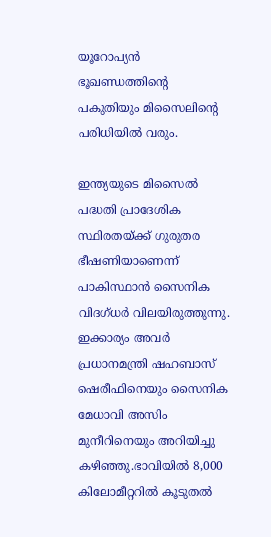യൂറോപ്യന്‍ ഭൂഖണ്ഡത്തിൻ്റെ പകുതിയും മിസൈലിൻ്റെ പരിധിയില്‍ വരും.

ഇന്ത്യയുടെ മിസൈല്‍ പദ്ധതി പ്രാദേശിക സ്ഥിരതയ്ക്ക് ഗുരുതര ഭീഷണിയാണെന്ന് പാകിസ്ഥാൻ സൈനിക വിദഗ്ധർ വിലയിരുത്തുന്നു. ഇക്കാര്യം അവർ പ്രധാനമന്ത്രി ഷഹബാസ് ഷെരീഫിനെയും സൈനിക മേധാവി അസിം മുനീറിനെയും അറിയിച്ചു കഴിഞ്ഞു.ഭാവിയില്‍ 8,000 കിലോമീറ്ററില്‍ കൂടുതല്‍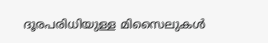ദൂരപരിധിയുള്ള മിസൈലുകള്‍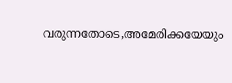വരുന്നതോടെ,അമേരിക്കയേയും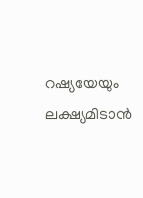റഷ്യയേയും ലക്ഷ്യമിടാന്‍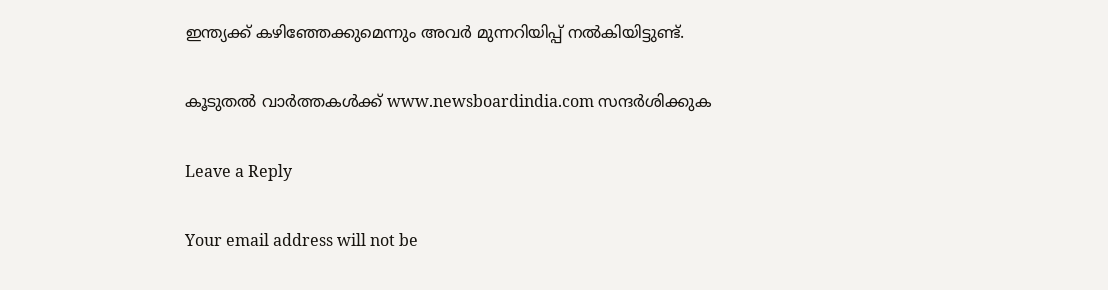ഇന്ത്യക്ക് കഴിഞ്ഞേക്കുമെന്നും അവര്‍ മുന്നറിയിപ്പ് നല്‍കിയിട്ടുണ്ട്.

കൂടുതൽ വാർത്തകൾക്ക് www.newsboardindia.com സന്ദർശിക്കുക

Leave a Reply

Your email address will not be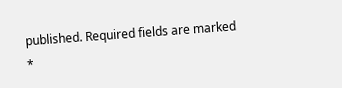published. Required fields are marked *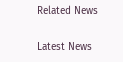Related News

Latest News